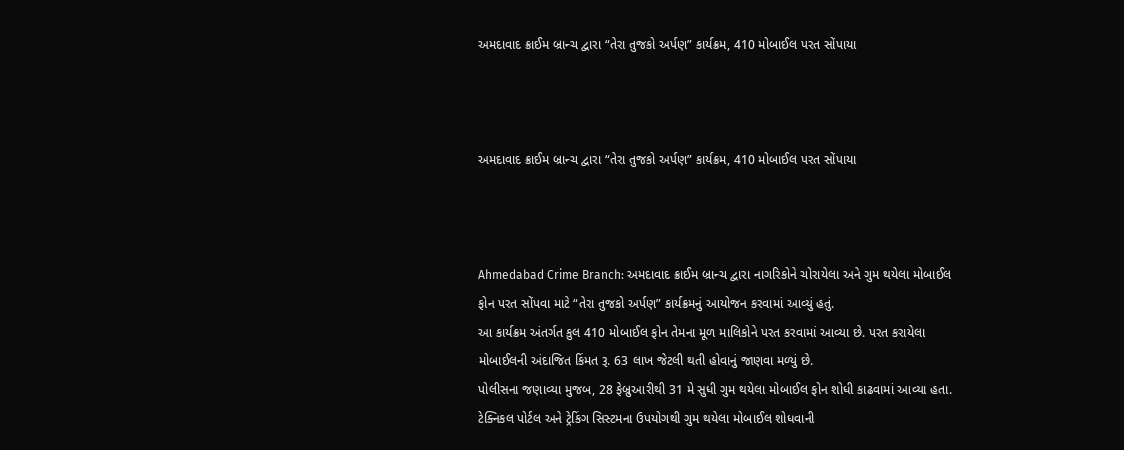અમદાવાદ ક્રાઈમ બ્રાન્ચ દ્વારા “તેરા તુજકો અર્પણ” કાર્યક્રમ, 410 મોબાઈલ પરત સોંપાયા



અમદાવાદ ક્રાઈમ બ્રાન્ચ દ્વારા “તેરા તુજકો અર્પણ” કાર્યક્રમ, 410 મોબાઈલ પરત સોંપાયા



Ahmedabad Crime Branch: અમદાવાદ ક્રાઈમ બ્રાન્ચ દ્વારા નાગરિકોને ચોરાયેલા અને ગુમ થયેલા મોબાઈલ ફોન પરત સોંપવા માટે “તેરા તુજકો અર્પણ” કાર્યક્રમનું આયોજન કરવામાં આવ્યું હતું.
આ કાર્યક્રમ અંતર્ગત કુલ 410 મોબાઈલ ફોન તેમના મૂળ માલિકોને પરત કરવામાં આવ્યા છે. પરત કરાયેલા મોબાઈલની અંદાજિત કિંમત રૂ. 63 લાખ જેટલી થતી હોવાનું જાણવા મળ્યું છે.
પોલીસના જણાવ્યા મુજબ, 28 ફેબ્રુઆરીથી 31 મે સુધી ગુમ થયેલા મોબાઈલ ફોન શોધી કાઢવામાં આવ્યા હતા. ટેક્નિકલ પોર્ટલ અને ટ્રેકિંગ સિસ્ટમના ઉપયોગથી ગુમ થયેલા મોબાઈલ શોધવાની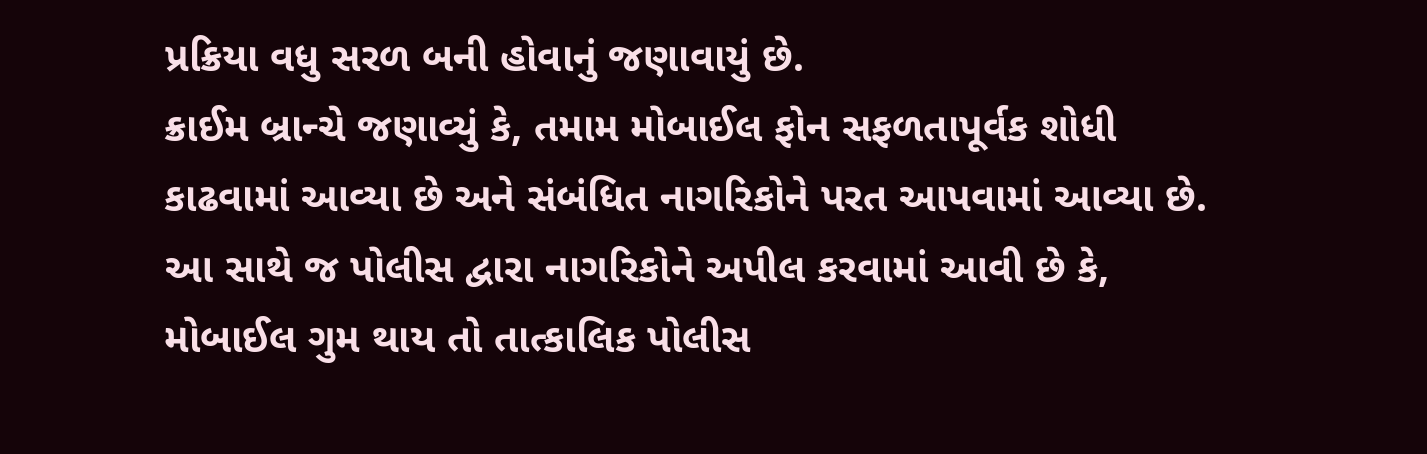પ્રક્રિયા વધુ સરળ બની હોવાનું જણાવાયું છે.
ક્રાઈમ બ્રાન્ચે જણાવ્યું કે, તમામ મોબાઈલ ફોન સફળતાપૂર્વક શોધી કાઢવામાં આવ્યા છે અને સંબંધિત નાગરિકોને પરત આપવામાં આવ્યા છે. આ સાથે જ પોલીસ દ્વારા નાગરિકોને અપીલ કરવામાં આવી છે કે, મોબાઈલ ગુમ થાય તો તાત્કાલિક પોલીસ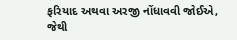ફરિયાદ અથવા અરજી નોંધાવવી જોઈએ, જેથી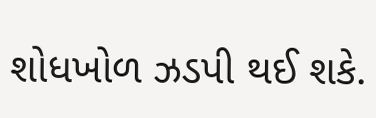શોધખોળ ઝડપી થઈ શકે.